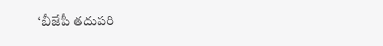‘బీజేపీ తదుపరి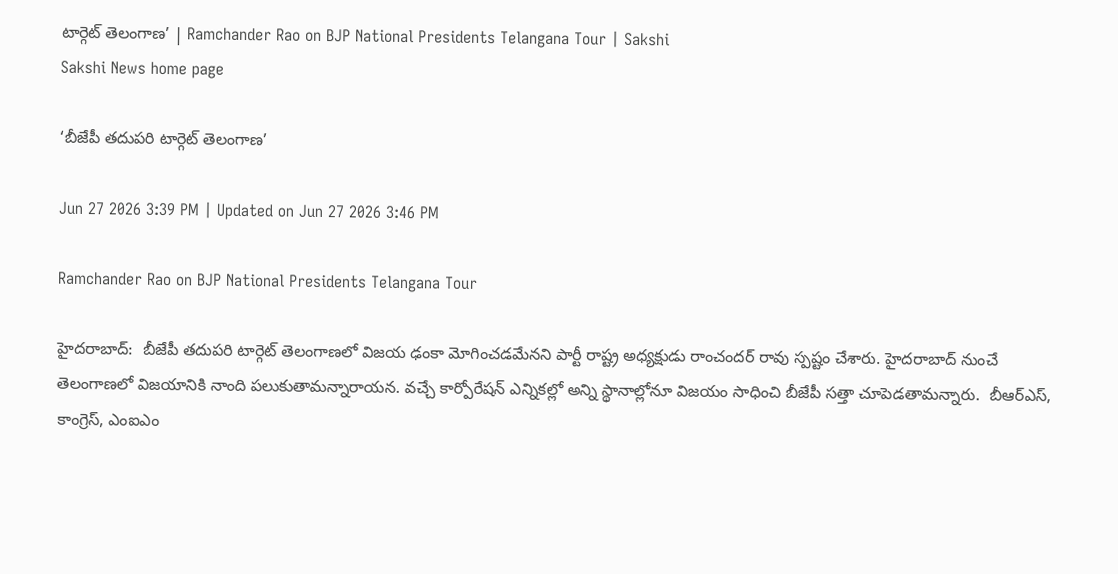టార్గెట్‌ తెలంగాణ’ | Ramchander Rao on BJP National Presidents Telangana Tour | Sakshi
Sakshi News home page

‘బీజేపీ తదుపరి టార్గెట్‌ తెలంగాణ’

Jun 27 2026 3:39 PM | Updated on Jun 27 2026 3:46 PM

Ramchander Rao on BJP National Presidents Telangana Tour

హైదరాబాద్‌:  బీజేపీ తదుపరి టార్గెట్‌ తెలంగాణలో విజయ ఢంకా మోగించడమేనని పార్టీ రాష్ట్ర అధ్యక్షుడు రాంచందర్‌ రావు స్పష్టం చేశారు. హైదరాబాద్‌ నుంచే తెలంగాణలో విజయానికి నాంది పలుకుతామన్నారాయన. వచ్చే కార్పోరేషన్‌ ఎన్నికల్లో అన్ని స్థానాల్లోనూ విజయం సాధించి బీజేపీ సత్తా చూపెడతామన్నారు.  బీఆర్‌ఎస్‌, కాంగ్రెస్‌, ఎంఐఎం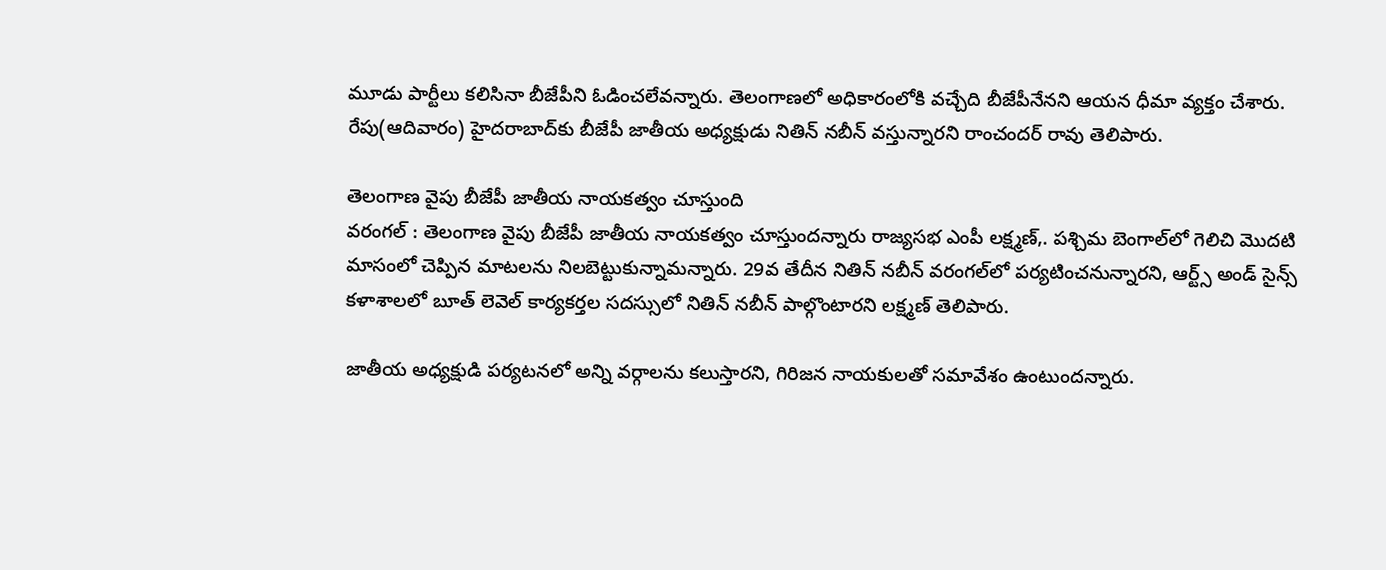మూడు పార్టీలు కలిసినా బీజేపీని ఓడించలేవన్నారు. తెలంగాణలో అధికారంలోకి వచ్చేది బీజేపీనేనని ఆయన ధీమా వ్యక్తం చేశారు. రేపు(ఆదివారం) హైదరాబాద్‌కు బీజేపీ జాతీయ అధ్యక్షుడు నితిన్‌ నబీన్‌ వస్తున్నారని రాంచందర్‌ రావు తెలిపారు.

తెలంగాణ వైపు బీజేపీ జాతీయ నాయకత్వం చూస్తుంది
వరంగల్ : తెలంగాణ వైపు బీజేపీ జాతీయ నాయకత్వం చూస్తుందన్నారు రాజ్యసభ ఎంపీ లక్ష్మణ్‌,. పశ్చిమ బెంగాల్‌లో గెలిచి మొదటి మాసంలో చెప్పిన మాటలను నిలబెట్టుకున్నామన్నారు. 29వ తేదీన నితిన్‌ నబీన్‌ వరంగల్‌లో పర్యటించనున్నారని, ఆర్ట్స్‌ అండ్‌ సైన్స్‌ కళాశాలలో బూత్‌ లెవెల్‌ కార్యకర్తల సదస్సులో నితిన్‌ నబీన్‌ పాల్గొంటారని లక్ష్మణ్‌ తెలిపారు.

జాతీయ అధ్యక్షుడి పర్యటనలో అన్ని వర్గాలను కలుస్తారని, గిరిజన నాయకులతో సమావేశం ఉంటుందన్నారు.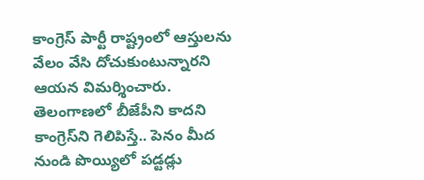కాంగ్రెస్‌ పార్టీ రాష్ట్రంలో ఆస్తులను వేలం వేసి దోచుకుంటున్నారని ఆయన విమర్శించారు. తెలంగాణలో బీజేపీని కాదని కాంగ్రెస్‌ని గెలిపిస్తే.. పెనం మీద నుండి పొయ్యిలో పడ్టడ్లు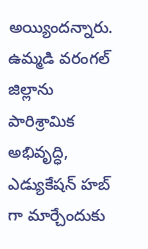అయ్యిందన్నారు. ఉమ్మడి వరంగల్ జిల్లాను పారిశ్రామిక అభివృద్ధి, ఎడ్యుకేషన్ హబ్ గా మార్చేందుకు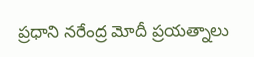ప్రధాని నరేంద్ర మోదీ ప్రయత్నాలు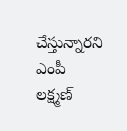చేస్తున్నారని ఎంపీ లక్ష్మణ్‌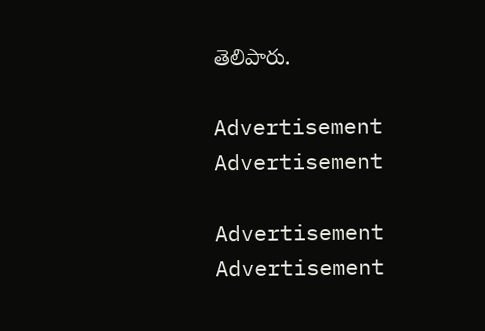తెలిపారు.

Advertisement
Advertisement

Advertisement
Advertisement